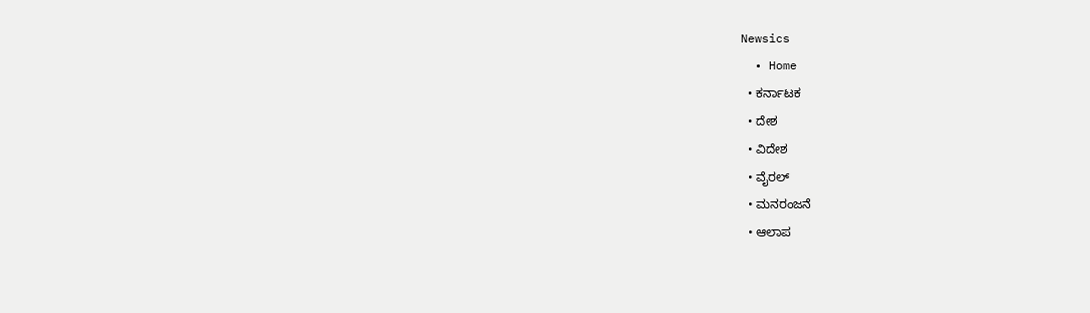Newsics
  • Home
  • ಕರ್ನಾಟಕ
  • ದೇಶ
  • ವಿದೇಶ
  • ವೈರಲ್
  • ಮನರಂಜನೆ
  • ಆಲಾಪ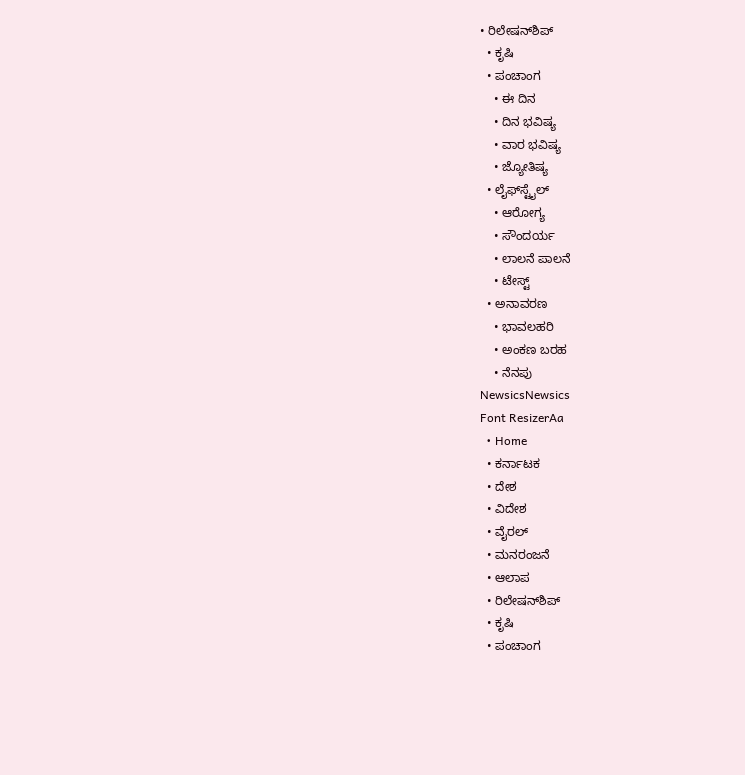• ರಿಲೇಷನ್‌ಶಿಪ್
  • ಕೃಷಿ
  • ಪಂಚಾಂಗ
    • ಈ ದಿನ
    • ದಿನ ಭವಿಷ್ಯ
    • ವಾರ ಭವಿಷ್ಯ
    • ಜ್ಯೋತಿಷ್ಯ
  • ಲೈಫ್‌ಸ್ಟೈಲ್
    • ಆರೋಗ್ಯ
    • ಸೌಂದರ್ಯ
    • ಲಾಲನೆ ಪಾಲನೆ
    • ಟೇಸ್ಟ್
  • ಅನಾವರಣ
    • ಭಾವಲಹರಿ
    • ಅಂಕಣ ಬರಹ
    • ನೆನಪು
NewsicsNewsics
Font ResizerAa
  • Home
  • ಕರ್ನಾಟಕ
  • ದೇಶ
  • ವಿದೇಶ
  • ವೈರಲ್
  • ಮನರಂಜನೆ
  • ಆಲಾಪ
  • ರಿಲೇಷನ್‌ಶಿಪ್
  • ಕೃಷಿ
  • ಪಂಚಾಂಗ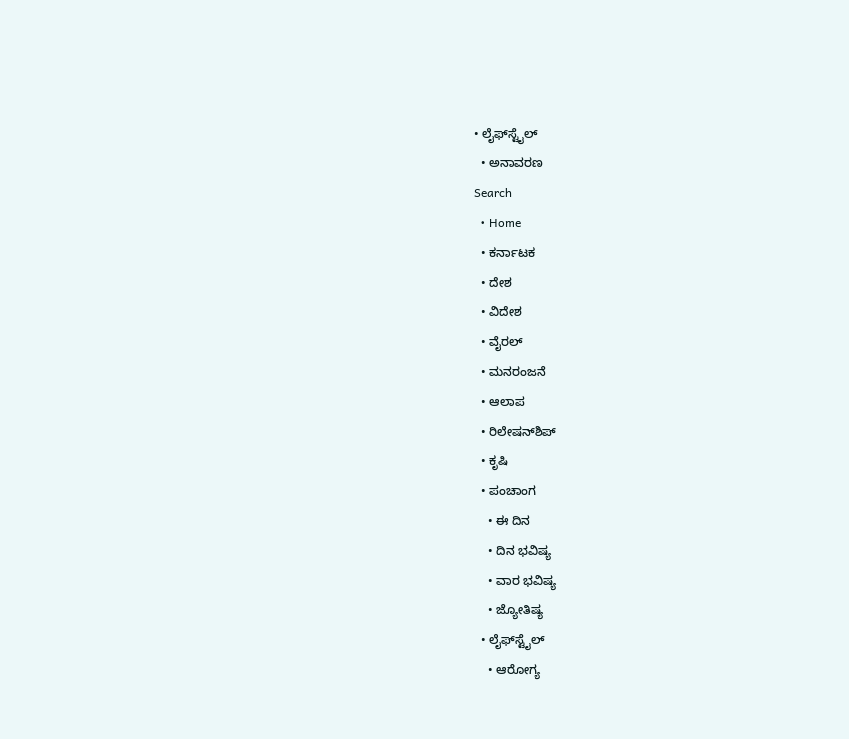• ಲೈಫ್‌ಸ್ಟೈಲ್
  • ಅನಾವರಣ
Search
  • Home
  • ಕರ್ನಾಟಕ
  • ದೇಶ
  • ವಿದೇಶ
  • ವೈರಲ್
  • ಮನರಂಜನೆ
  • ಆಲಾಪ
  • ರಿಲೇಷನ್‌ಶಿಪ್
  • ಕೃಷಿ
  • ಪಂಚಾಂಗ
    • ಈ ದಿನ
    • ದಿನ ಭವಿಷ್ಯ
    • ವಾರ ಭವಿಷ್ಯ
    • ಜ್ಯೋತಿಷ್ಯ
  • ಲೈಫ್‌ಸ್ಟೈಲ್
    • ಆರೋಗ್ಯ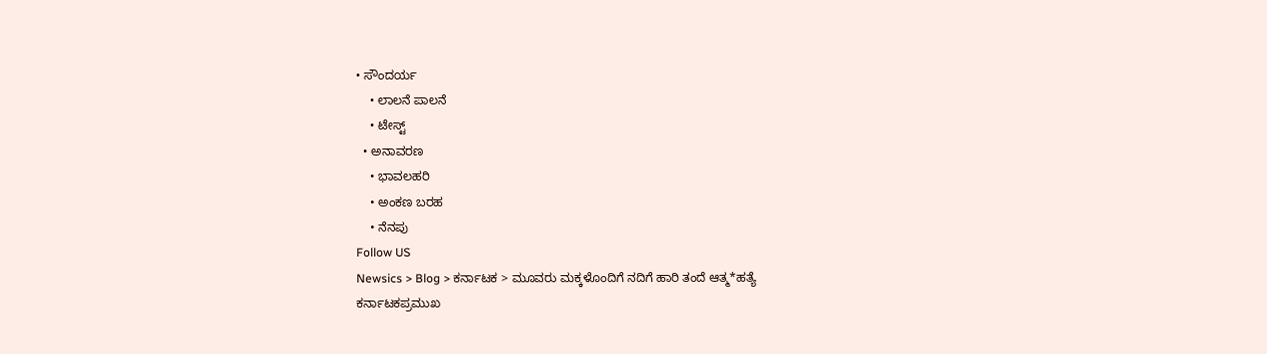• ಸೌಂದರ್ಯ
    • ಲಾಲನೆ ಪಾಲನೆ
    • ಟೇಸ್ಟ್
  • ಅನಾವರಣ
    • ಭಾವಲಹರಿ
    • ಅಂಕಣ ಬರಹ
    • ನೆನಪು
Follow US
Newsics > Blog > ಕರ್ನಾಟಕ > ಮೂವರು‌ ಮಕ್ಕಳೊಂದಿಗೆ ನದಿಗೆ ಹಾರಿ ತಂದೆ ಆತ್ಮ*ಹತ್ಯೆ
ಕರ್ನಾಟಕಪ್ರಮುಖ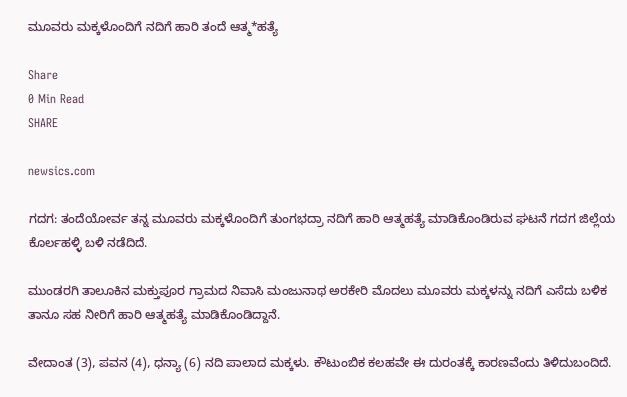ಮೂವರು‌ ಮಕ್ಕಳೊಂದಿಗೆ ನದಿಗೆ ಹಾರಿ ತಂದೆ ಆತ್ಮ*ಹತ್ಯೆ

Share
0 Min Read
SHARE

newsics.com

ಗದಗ: ತಂದೆಯೋರ್ವ ತನ್ನ ಮೂವರು ಮಕ್ಕಳೊಂದಿಗೆ ತುಂಗಭದ್ರಾ ನದಿಗೆ ಹಾರಿ ಆತ್ಮಹತ್ಯೆ ಮಾಡಿಕೊಂಡಿರುವ ಘಟನೆ ಗದಗ ಜಿಲ್ಲೆಯ ಕೊರ್ಲಹಳ್ಳಿ ಬಳಿ ನಡೆದಿದೆ.

ಮುಂಡರಗಿ ತಾಲೂಕಿನ ಮಕ್ತುಪೂರ ಗ್ರಾಮದ ನಿವಾಸಿ ಮಂಜುನಾಥ ಅರಕೇರಿ ಮೊದಲು ಮೂವರು ಮಕ್ಕಳನ್ನು ನದಿಗೆ ಎಸೆದು ಬಳಿಕ ತಾನೂ ಸಹ ನೀರಿಗೆ ಹಾರಿ ಆತ್ಮಹತ್ಯೆ ಮಾಡಿಕೊಂಡಿದ್ದಾನೆ.

ವೇದಾಂತ (3), ಪವನ (4), ಧನ್ಯಾ (6) ನದಿ ಪಾಲಾದ ಮಕ್ಕಳು. ಕೌಟುಂಬಿಕ ಕಲಹವೇ ಈ ದುರಂತಕ್ಕೆ ಕಾರಣವೆಂದು ತಿಳಿದುಬಂದಿದೆ.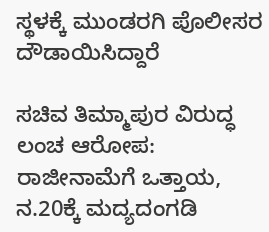ಸ್ಥಳಕ್ಕೆ ಮುಂಡರಗಿ ಪೊಲೀಸರ ದೌಡಾಯಿಸಿದ್ದಾರೆ

ಸಚಿವ ತಿಮ್ಮಾಪುರ ವಿರುದ್ಧ ಲಂಚ ಆರೋಪ: ರಾಜೀನಾಮೆಗೆ ಒತ್ತಾಯ, ನ.20ಕ್ಕೆ ಮದ್ಯದಂಗಡಿ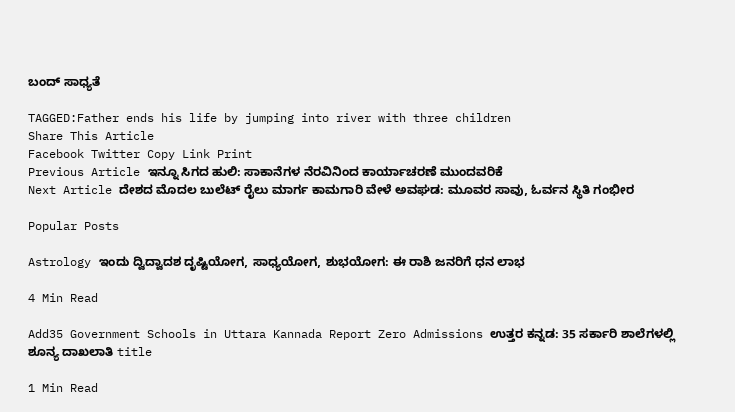ಬಂದ್ ಸಾಧ್ಯತೆ

TAGGED:Father ends his life by jumping into river with three children
Share This Article
Facebook Twitter Copy Link Print
Previous Article ಇನ್ನೂ ಸಿಗದ ಹುಲಿ: ಸಾಕಾನೆಗಳ ನೆರವಿನಿಂದ ಕಾರ್ಯಾಚರಣೆ ಮುಂದವರಿಕೆ
Next Article ದೇಶದ ಮೊದಲ ಬುಲೆಟ್ ರೈಲು ಮಾರ್ಗ ಕಾಮಗಾರಿ ವೇಳೆ ಅವಘಡ: ಮೂವರ ಸಾವು, ಓರ್ವನ ಸ್ಥಿತಿ ಗಂಭೀರ

Popular Posts

Astrology ಇಂದು ದ್ವಿದ್ವಾದಶ ದೃಷ್ಟಿಯೋಗ, ಸಾಧ್ಯಯೋಗ, ಶುಭಯೋಗ: ಈ ರಾಶಿ ಜನರಿಗೆ ಧನ ಲಾಭ

4 Min Read

Add35 Government Schools in Uttara Kannada Report Zero Admissions ಉತ್ತರ ಕನ್ನಡ: 35 ಸರ್ಕಾರಿ ಶಾಲೆಗಳಲ್ಲಿ ಶೂನ್ಯ ದಾಖಲಾತಿ title

1 Min Read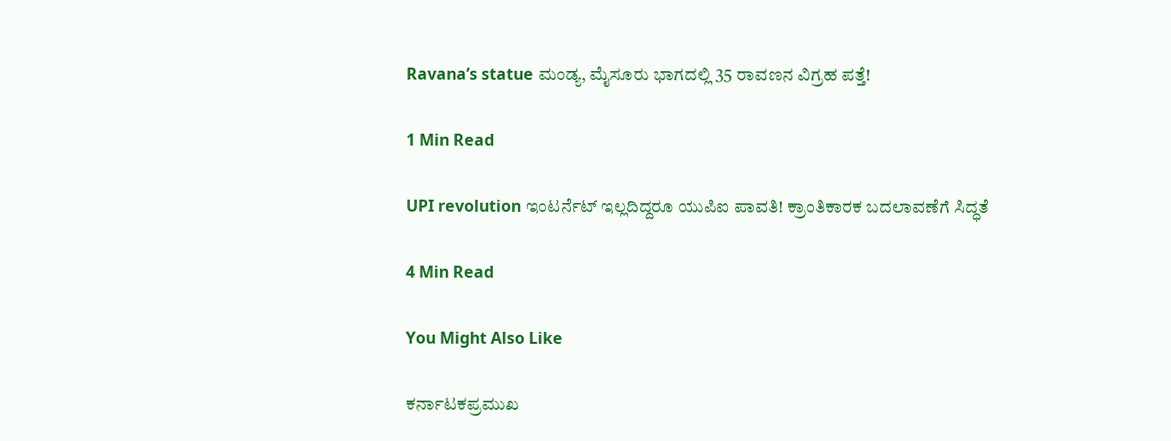Ravana’s statue ಮಂಡ್ಯ, ಮೈಸೂರು ಭಾಗದಲ್ಲಿ 35 ರಾವಣನ ವಿಗ್ರಹ ಪತ್ತೆ!

1 Min Read

UPI revolution ಇಂಟರ್ನೆಟ್ ಇಲ್ಲದಿದ್ದರೂ ಯುಪಿಐ ಪಾವತಿ! ಕ್ರಾಂತಿಕಾರಕ ಬದಲಾವಣೆಗೆ ಸಿದ್ಧತೆ

4 Min Read

You Might Also Like

ಕರ್ನಾಟಕಪ್ರಮುಖ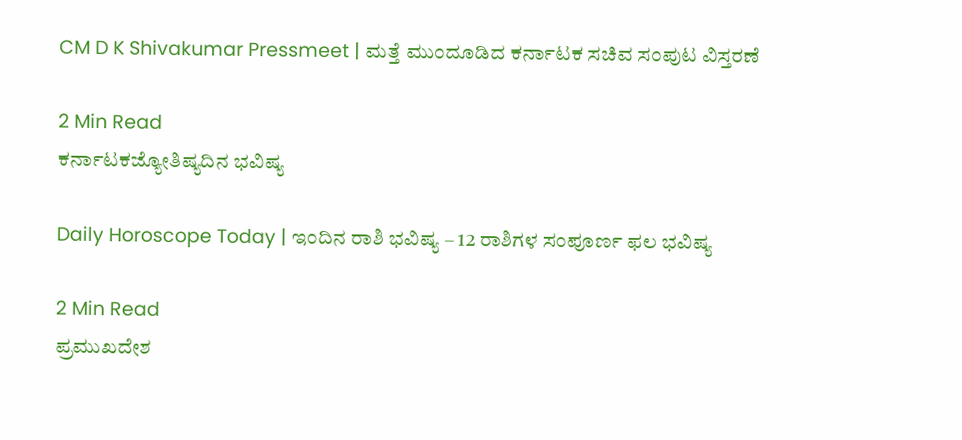CM D K Shivakumar Pressmeet | ಮತ್ತೆ ಮುಂದೂಡಿದ ಕರ್ನಾಟಕ ಸಚಿವ ಸಂಪುಟ ವಿಸ್ತರಣೆ

2 Min Read
ಕರ್ನಾಟಕಜ್ಯೋತಿಷ್ಯದಿನ ಭವಿಷ್ಯ

Daily Horoscope Today | ಇಂದಿನ ರಾಶಿ ಭವಿಷ್ಯ – 12 ರಾಶಿಗಳ ಸಂಪೂರ್ಣ ಫಲ ಭವಿಷ್ಯ

2 Min Read
ಪ್ರಮುಖದೇಶ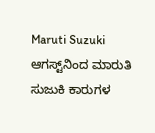Maruti Suzuki ಆಗಸ್ಟ್‌ನಿಂದ ಮಾರುತಿ ಸುಜುಕಿ ಕಾರುಗಳ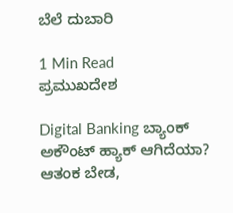ಬೆಲೆ ದುಬಾರಿ

1 Min Read
ಪ್ರಮುಖದೇಶ

Digital Banking ಬ್ಯಾಂಕ್ ಅಕೌಂಟ್ ಹ್ಯಾಕ್ ಆಗಿದೆಯಾ? ಆತಂಕ ಬೇಡ,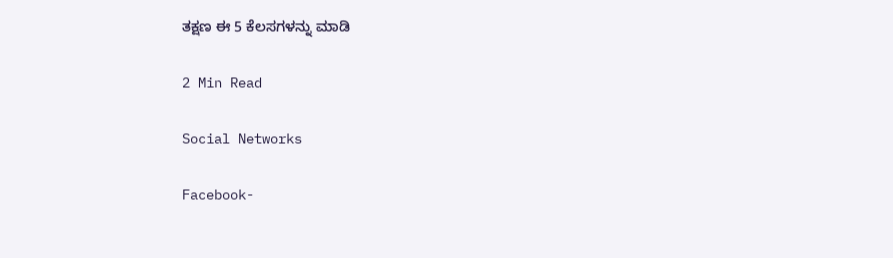ತಕ್ಷಣ ಈ 5 ಕೆಲಸಗಳನ್ನು ಮಾಡಿ

2 Min Read

Social Networks

Facebook-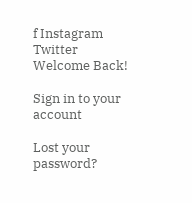f Instagram Twitter
Welcome Back!

Sign in to your account

Lost your password?